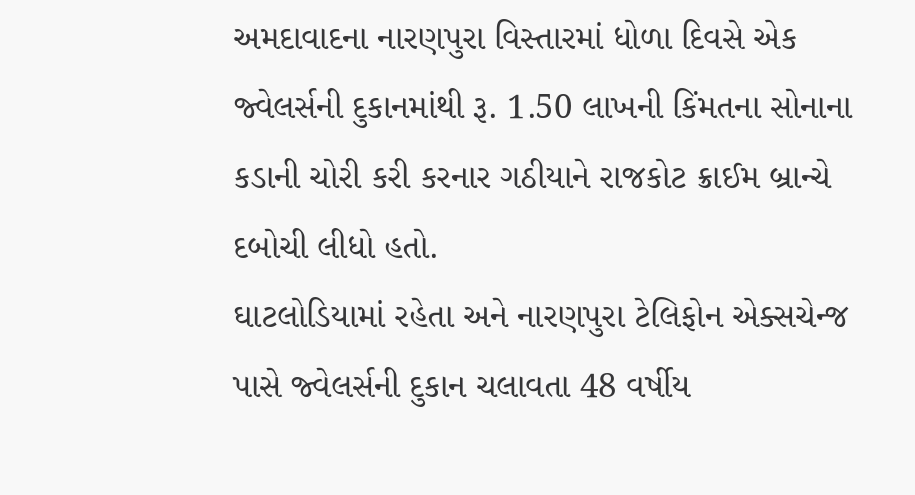અમદાવાદના નારણપુરા વિસ્તારમાં ધોળા દિવસે એક જ્વેલર્સની દુકાનમાંથી રૂ. 1.50 લાખની કિંમતના સોનાના કડાની ચોરી કરી કરનાર ગઠીયાને રાજકોટ ક્રાઈમ બ્રાન્ચે દબોચી લીધો હતો.
ઘાટલોડિયામાં રહેતા અને નારણપુરા ટેલિફોન એક્સચેન્જ પાસે જ્વેલર્સની દુકાન ચલાવતા 48 વર્ષીય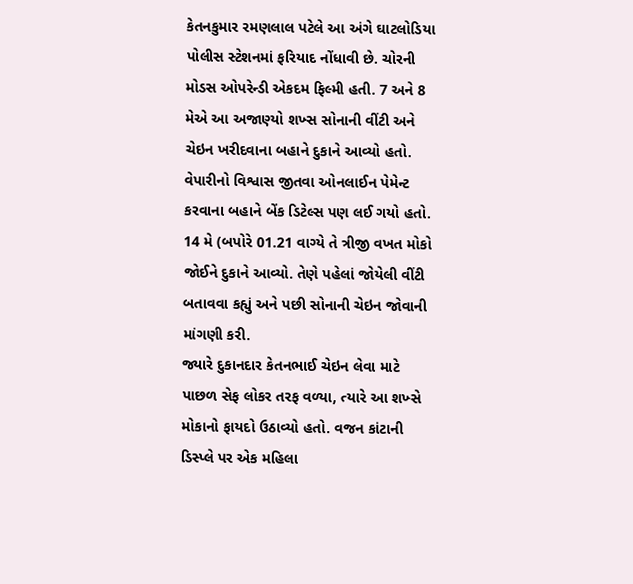કેતનકુમાર રમણલાલ પટેલે આ અંગે ઘાટલોડિયા પોલીસ સ્ટેશનમાં ફરિયાદ નોંધાવી છે. ચોરની મોડસ ઓપરેન્ડી એકદમ ફિલ્મી હતી. 7 અને 8 મેએ આ અજાણ્યો શખ્સ સોનાની વીંટી અને ચેઇન ખરીદવાના બહાને દુકાને આવ્યો હતો. વેપારીનો વિશ્વાસ જીતવા ઓનલાઈન પેમેન્ટ કરવાના બહાને બેંક ડિટેલ્સ પણ લઈ ગયો હતો. 14 મે (બપોરે 01.21 વાગ્યે તે ત્રીજી વખત મોકો જોઈને દુકાને આવ્યો. તેણે પહેલાં જોયેલી વીંટી બતાવવા કહ્યું અને પછી સોનાની ચેઇન જોવાની માંગણી કરી.
જ્યારે દુકાનદાર કેતનભાઈ ચેઇન લેવા માટે પાછળ સેફ લોકર તરફ વળ્યા, ત્યારે આ શખ્સે મોકાનો ફાયદો ઉઠાવ્યો હતો. વજન કાંટાની ડિસ્પ્લે પર એક મહિલા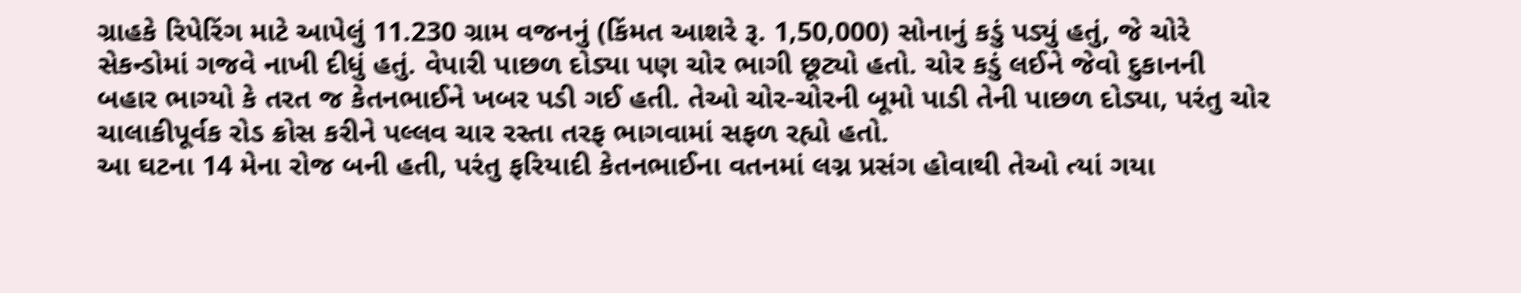ગ્રાહકે રિપેરિંગ માટે આપેલું 11.230 ગ્રામ વજનનું (કિંમત આશરે રૂ. 1,50,000) સોનાનું કડું પડ્યું હતું, જે ચોરે સેકન્ડોમાં ગજવે નાખી દીધું હતું. વેપારી પાછળ દોડ્યા પણ ચોર ભાગી છૂટ્યો હતો. ચોર કડું લઈને જેવો દુકાનની બહાર ભાગ્યો કે તરત જ કેતનભાઈને ખબર પડી ગઈ હતી. તેઓ ચોર-ચોરની બૂમો પાડી તેની પાછળ દોડ્યા, પરંતુ ચોર ચાલાકીપૂર્વક રોડ ક્રોસ કરીને પલ્લવ ચાર રસ્તા તરફ ભાગવામાં સફળ રહ્યો હતો.
આ ઘટના 14 મેના રોજ બની હતી, પરંતુ ફરિયાદી કેતનભાઈના વતનમાં લગ્ન પ્રસંગ હોવાથી તેઓ ત્યાં ગયા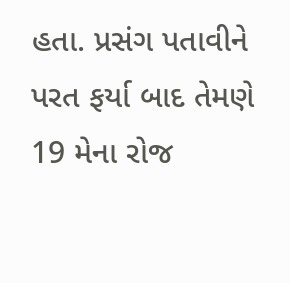હતા. પ્રસંગ પતાવીને પરત ફર્યા બાદ તેમણે 19 મેના રોજ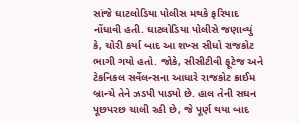સાંજે ઘાટલોડિયા પોલીસ મથકે ફરિયાદ નોંધાવી હતી. ઘાટલોડિયા પોલીસે જણાવ્યું કે, ચોરી કર્યા બાદ આ શખ્સ સીધો રાજકોટ ભાગી ગયો હતો. જોકે, સીસીટીવી ફૂટેજ અને ટેકનિકલ સર્વેલન્સના આધારે રાજકોટ ક્રાઈમ બ્રાન્ચે તેને ઝડપી પાડ્યો છે. હાલ તેની સઘન પૂછપરછ ચાલી રહી છે, જે પૂર્ણ થયા બાદ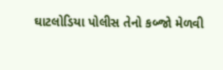ઘાટલોડિયા પોલીસ તેનો કબ્જો મેળવી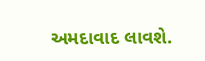અમદાવાદ લાવશે.